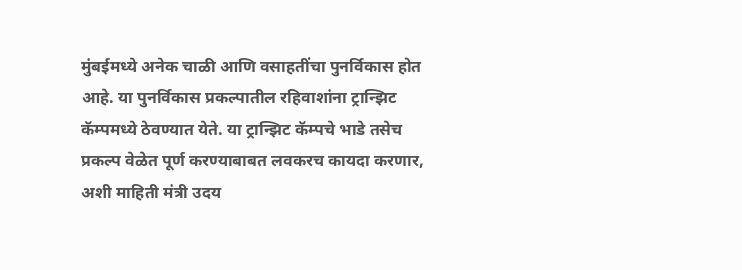मुंबईमध्ये अनेक चाळी आणि वसाहतींचा पुनर्विकास होत आहे. या पुनर्विकास प्रकल्पातील रहिवाशांना ट्रान्झिट कॅम्पमध्ये ठेवण्यात येते. या ट्रान्झिट कॅम्पचे भाडे तसेच प्रकल्प वेळेत पूर्ण करण्याबाबत लवकरच कायदा करणार, अशी माहिती मंत्री उदय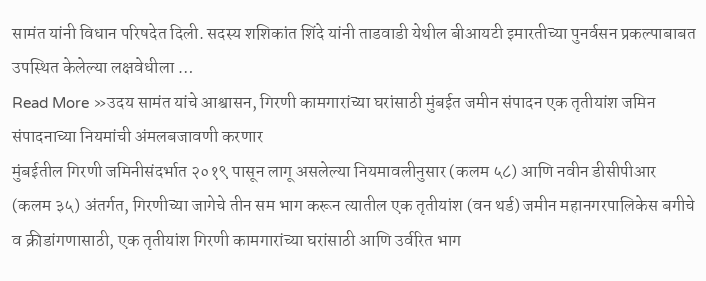सामंत यांनी विधान परिषदेत दिली. सदस्य शशिकांत शिंदे यांनी ताडवाडी येथील बीआयटी इमारतीच्या पुनर्वसन प्रकल्पाबाबत उपस्थित केलेल्या लक्षवेधीला …
Read More »उदय सामंत यांचे आश्वासन, गिरणी कामगारांच्या घरांसाठी मुंबईत जमीन संपादन एक तृतीयांश जमिन संपादनाच्या नियमांची अंमलबजावणी करणार
मुंबईतील गिरणी जमिनीसंदर्भात २०१९ पासून लागू असलेल्या नियमावलीनुसार (कलम ५८) आणि नवीन डीसीपीआर (कलम ३५) अंतर्गत, गिरणीच्या जागेचे तीन सम भाग करून त्यातील एक तृतीयांश (वन थर्ड) जमीन महानगरपालिकेस बगीचे व क्रीडांगणासाठी, एक तृतीयांश गिरणी कामगारांच्या घरांसाठी आणि उर्वरित भाग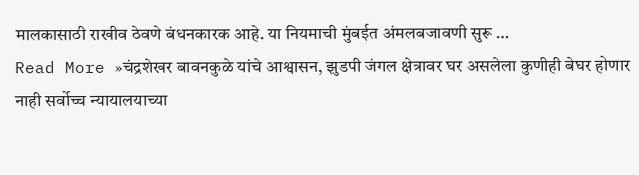मालकासाठी राखीव ठेवणे बंधनकारक आहे. या नियमाची मुंबईत अंमलबजावणी सुरू …
Read More »चंद्रशेखर बावनकुळे यांचे आश्वासन, झुडपी जंगल क्षेत्रावर घर असलेला कुणीही बेघर होणार नाही सर्वोच्च न्यायालयाच्या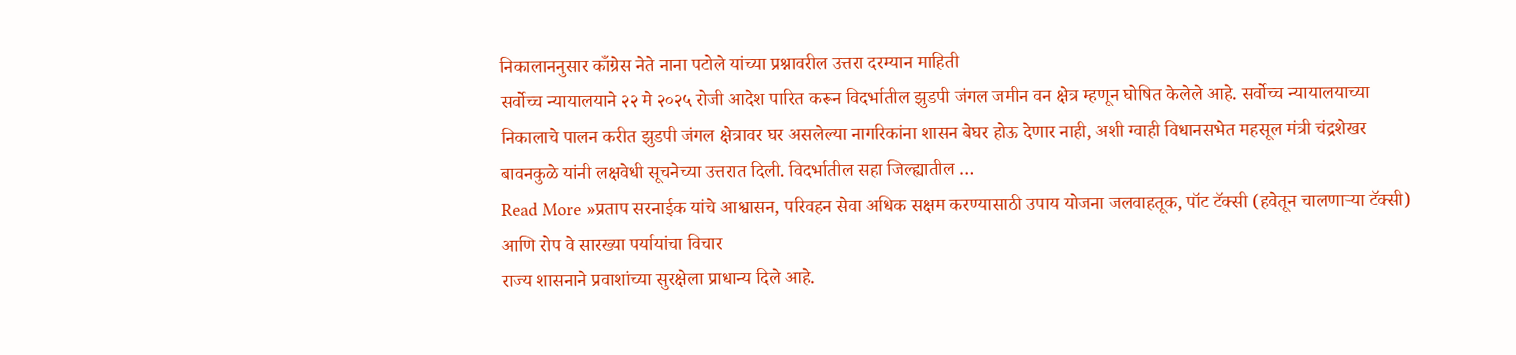निकालाननुसार काँग्रेस नेते नाना पटोले यांच्या प्रश्नावरील उत्तरा दरम्यान माहिती
सर्वोच्च न्यायालयाने २२ मे २०२५ रोजी आदेश पारित करून विदर्भातील झुडपी जंगल जमीन वन क्षेत्र म्हणून घोषित केलेले आहे. सर्वोच्च न्यायालयाच्या निकालाचे पालन करीत झुडपी जंगल क्षेत्रावर घर असलेल्या नागरिकांना शासन बेघर होऊ देणार नाही, अशी ग्वाही विधानसभेत महसूल मंत्री चंद्रशेखर बावनकुळे यांनी लक्षवेधी सूचनेच्या उत्तरात दिली. विदर्भातील सहा जिल्ह्यातील …
Read More »प्रताप सरनाईक यांचे आश्वासन, परिवहन सेवा अधिक सक्षम करण्यासाठी उपाय योजना जलवाहतूक, पॉट टॅक्सी (हवेतून चालणाऱ्या टॅक्सी) आणि रोप वे सारख्या पर्यायांचा विचार
राज्य शासनाने प्रवाशांच्या सुरक्षेला प्राधान्य दिले आहे.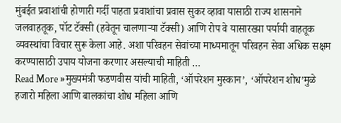मुंबईत प्रवाशांची होणारी गर्दी पाहता प्रवाशांचा प्रवास सुकर व्हावा यासाठी राज्य शासनाने जलवाहतूक, पॉट टॅक्सी (हवेतून चालणाऱ्या टॅक्सी) आणि रोप वे यासारख्या पर्यायी वाहतूक व्यवस्थांचा विचार सुरू केला आहे. अशा परिवहन सेवांच्या माध्यमातून परिवहन सेवा अधिक सक्षम करण्यासाठी उपाय योजना करणार असल्याची माहिती …
Read More »मुख्यमंत्री फडणवीस यांची माहिती, ‘ऑपरेशन मुस्कान’, ‘ऑपरेशन शोध’मुळे हजारो महिला आणि बालकांचा शोध महिला आणि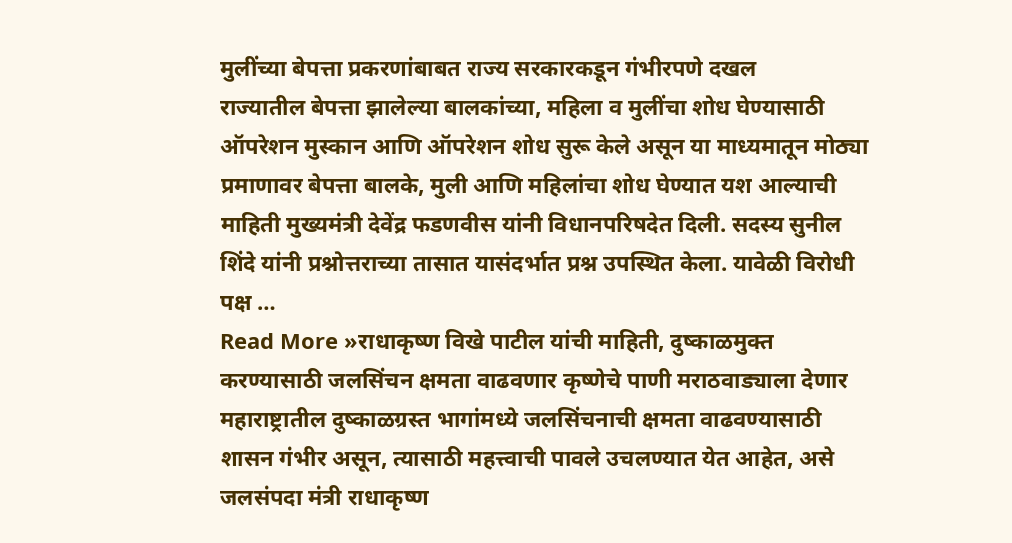मुलींच्या बेपत्ता प्रकरणांबाबत राज्य सरकारकडून गंभीरपणे दखल
राज्यातील बेपत्ता झालेल्या बालकांच्या, महिला व मुलींचा शोध घेण्यासाठी ऑपरेशन मुस्कान आणि ऑपरेशन शोध सुरू केले असून या माध्यमातून मोठ्या प्रमाणावर बेपत्ता बालके, मुली आणि महिलांचा शोध घेण्यात यश आल्याची माहिती मुख्यमंत्री देवेंद्र फडणवीस यांनी विधानपरिषदेत दिली. सदस्य सुनील शिंदे यांनी प्रश्नोत्तराच्या तासात यासंदर्भात प्रश्न उपस्थित केला. यावेळी विरोधी पक्ष …
Read More »राधाकृष्ण विखे पाटील यांची माहिती, दुष्काळमुक्त करण्यासाठी जलसिंचन क्षमता वाढवणार कृष्णेचे पाणी मराठवाड्याला देणार
महाराष्ट्रातील दुष्काळग्रस्त भागांमध्ये जलसिंचनाची क्षमता वाढवण्यासाठी शासन गंभीर असून, त्यासाठी महत्त्वाची पावले उचलण्यात येत आहेत, असे जलसंपदा मंत्री राधाकृष्ण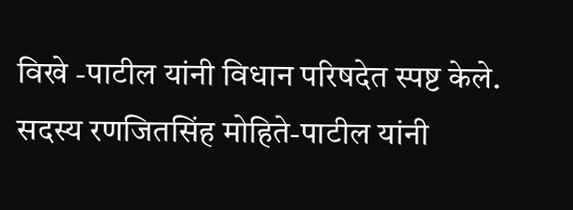विखे -पाटील यांनी विधान परिषदेत स्पष्ट केले. सदस्य रणजितसिंह मोहिते-पाटील यांनी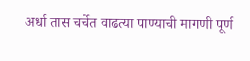अर्धा तास चर्चेत वाढत्या पाण्याची मागणी पूर्ण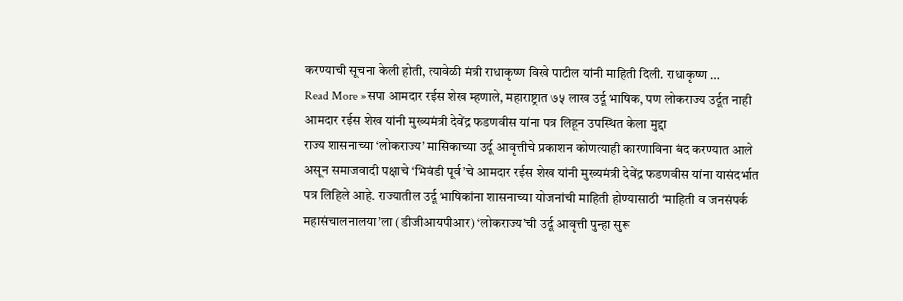करण्याची सूचना केली होती, त्यावेळी मंत्री राधाकृष्ण विखे पाटील यांनी माहिती दिली. राधाकृष्ण …
Read More »सपा आमदार रईस शेख म्हणाले, महाराष्ट्रात ७५ लाख उर्दू भाषिक, पण लोकराज्य उर्दूत नाही आमदार रईस शेख यांनी मुख्यमंत्री देवेंद्र फडणवीस यांना पत्र लिहून उपस्थित केला मुद्दा
राज्य शासनाच्या ‘लोकराज्य’ मासिकाच्या उर्दू आवृत्तीचे प्रकाशन कोणत्याही कारणाविना बंद करण्यात आले असून समाजवादी पक्षाचे ‘भिवंडी पूर्व’चे आमदार रईस शेख यांनी मुख्यमंत्री देवेंद्र फडणवीस यांना यासंदर्भात पत्र लिहिले आहे. राज्यातील उर्दू भाषिकांना शासनाच्या योजनांची माहिती होण्यासाठी ‘माहिती व जनसंपर्क महासंचालनालया’ला (डीजीआयपीआर) ‘लोकराज्य’ची उर्दू आवृत्ती पुन्हा सुरू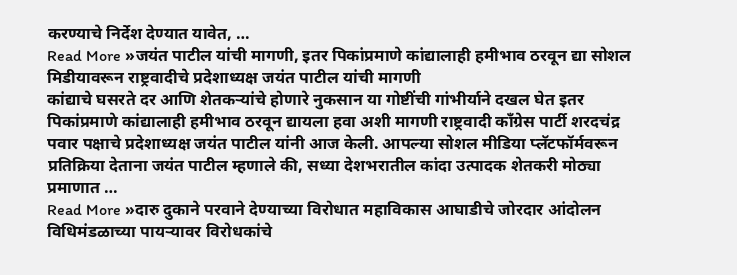करण्याचे निर्देश देण्यात यावेत, …
Read More »जयंत पाटील यांची मागणी, इतर पिकांप्रमाणे कांद्यालाही हमीभाव ठरवून द्या सोशल मिडीयावरून राष्ट्रवादीचे प्रदेशाध्यक्ष जयंत पाटील यांची मागणी
कांद्याचे घसरते दर आणि शेतकऱ्यांचे होणारे नुकसान या गोष्टींची गांभीर्याने दखल घेत इतर पिकांप्रमाणे कांद्यालाही हमीभाव ठरवून द्यायला हवा अशी मागणी राष्ट्रवादी काँग्रेस पार्टी शरदचंद्र पवार पक्षाचे प्रदेशाध्यक्ष जयंत पाटील यांनी आज केली. आपल्या सोशल मीडिया प्लॅटफॉर्मवरून प्रतिक्रिया देताना जयंत पाटील म्हणाले की, सध्या देशभरातील कांदा उत्पादक शेतकरी मोठ्या प्रमाणात …
Read More »दारु दुकाने परवाने देण्याच्या विरोधात महाविकास आघाडीचे जोरदार आंदोलन विधिमंडळाच्या पायऱ्यावर विरोधकांचे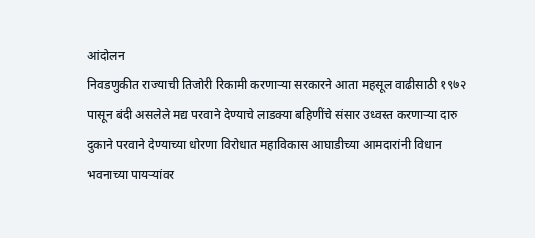आंदोलन
निवडणुकीत राज्याची तिजोरी रिकामी करणाऱ्या सरकारने आता महसूल वाढीसाठी १९७२ पासून बंदी असलेले मद्य परवाने देण्याचे लाडक्या बहिणींचे संसार उध्वस्त करणाऱ्या दारु दुकाने परवाने देण्याच्या धोरणा विरोधात महाविकास आघाडीच्या आमदारांनी विधान भवनाच्या पायऱ्यांवर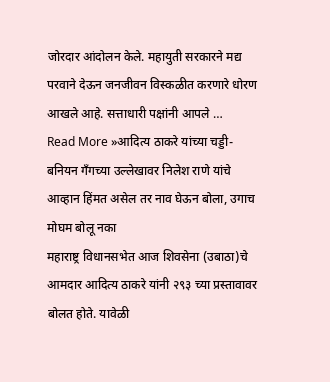जोरदार आंदोलन केले. महायुती सरकारने मद्य परवाने देऊन जनजीवन विस्कळीत करणारे धोरण आखले आहे. सत्ताधारी पक्षांनी आपले …
Read More »आदित्य ठाकरे यांच्या चड्डी-बनियन गँगच्या उल्लेखावर निलेश राणे यांचे आव्हान हिंमत असेल तर नाव घेऊन बोला, उगाच मोघम बोलू नका
महाराष्ट्र विधानसभेत आज शिवसेना (उबाठा)चे आमदार आदित्य ठाकरे यांनी २९३ च्या प्रस्तावावर बोलत होते. यावेळी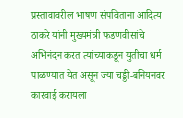प्रस्तावावरील भाषण संपविताना आदित्य ठाकरे यांनी मुख्यमंत्री फडणवीसांचे अभिनंदन करत त्यांच्याकडून युतीचा धर्म पाळण्यात येत असून ज्या चड्डी-बनियनवर कारवाई करायला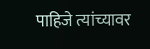पाहिजे त्यांच्यावर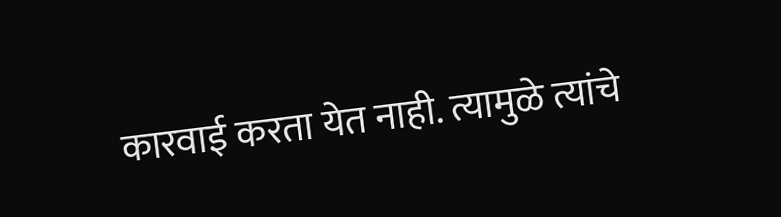कारवाई करता येत नाही. त्यामुळे त्यांचे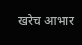खरेच आभार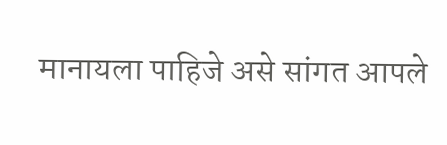मानायला पाहिजे असे सांगत आपले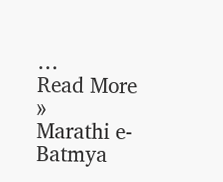…
Read More »
Marathi e-Batmya